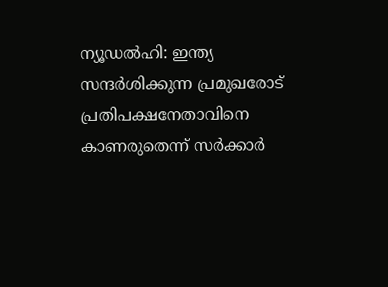ന്യൂഡല്‍ഹി: ഇന്ത്യ സന്ദര്‍ശിക്കുന്ന പ്രമുഖരോട് പ്രതിപക്ഷനേതാവിനെ കാണരുതെന്ന് സര്‍ക്കാര്‍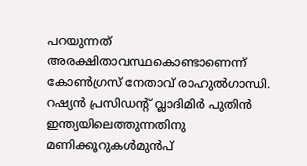പറയുന്നത് അരക്ഷിതാവസ്ഥകൊണ്ടാണെന്ന് കോണ്‍ഗ്രസ് നേതാവ് രാഹുല്‍ഗാന്ധി. റഷ്യന്‍ പ്രസിഡന്റ് വ്ലാദിമിര്‍ പുതിന്‍ ഇന്ത്യയിലെത്തുന്നതിനു മണിക്കൂറുകൾമുൻപ്‌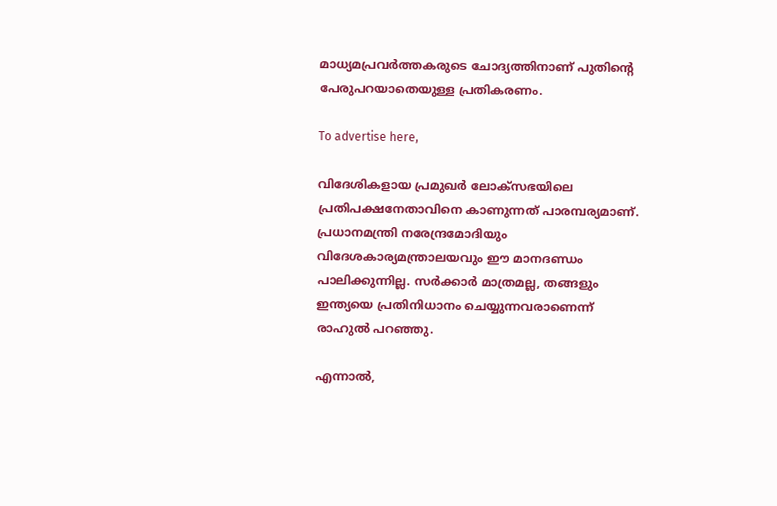മാധ്യമപ്രവര്‍ത്തകരുടെ ചോദ്യത്തിനാണ് പുതിന്റെ പേരുപറയാതെയുള്ള പ്രതികരണം.

To advertise here,

വിദേശികളായ പ്രമുഖര്‍ ലോക്‌സഭയിലെ പ്രതിപക്ഷനേതാവിനെ കാണുന്നത് പാരമ്പര്യമാണ്. പ്രധാനമന്ത്രി നരേന്ദ്രമോദിയും വിദേശകാര്യമന്ത്രാലയവും ഈ മാനദണ്ഡം പാലിക്കുന്നില്ല. സര്‍ക്കാര്‍ മാത്രമല്ല, തങ്ങളും ഇന്ത്യയെ പ്രതിനിധാനം ചെയ്യുന്നവരാണെന്ന് രാഹുല്‍ പറഞ്ഞു.

എന്നാൽ,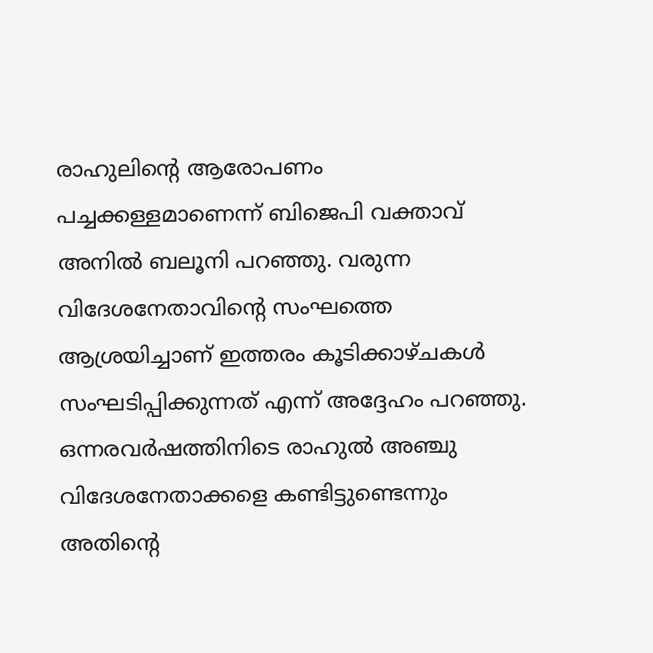രാഹുലിന്റെ ആരോപണം പച്ചക്കള്ളമാണെന്ന് ബിജെപി വക്താവ് അനിൽ ബലൂനി പറഞ്ഞു. വരുന്ന വിദേശനേതാവിന്റെ സംഘത്തെ ആശ്രയിച്ചാണ് ഇത്തരം കൂടിക്കാഴ്ചകൾ സംഘടിപ്പിക്കുന്നത് എന്ന് അദ്ദേഹം പറഞ്ഞു. ഒന്നരവർഷത്തിനിടെ രാഹുൽ അഞ്ചു വിദേശനേതാക്കളെ കണ്ടിട്ടുണ്ടെന്നും അതിന്റെ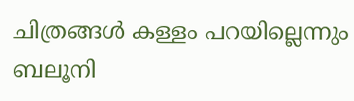ചിത്രങ്ങൾ കള്ളം പറയില്ലെന്നും ബലൂനി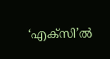‘എക്സി’ൽ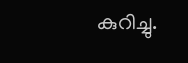കുറിച്ചു.